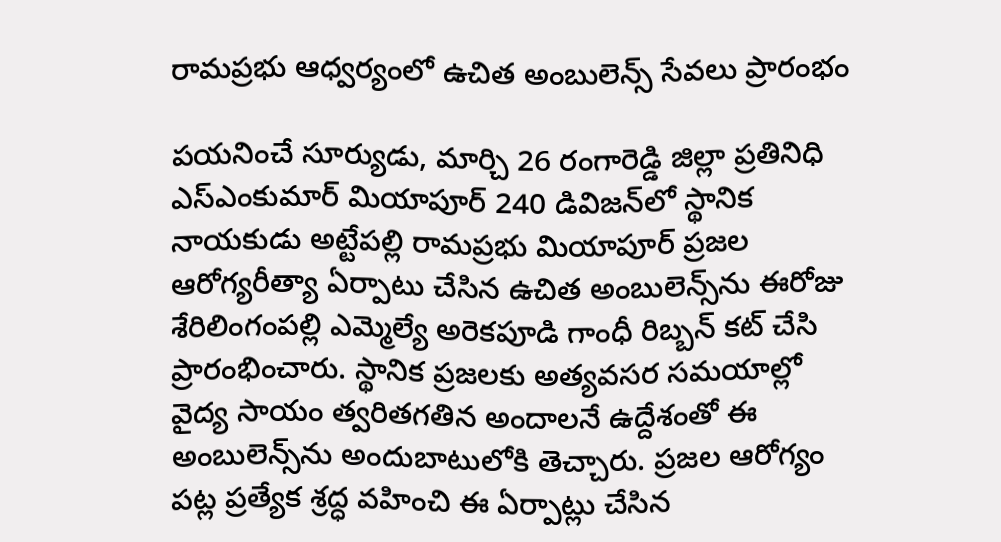రామప్రభు ఆధ్వర్యంలో ఉచిత అంబులెన్స్ సేవలు ప్రారంభం

పయనించే సూర్యుడు, మార్చి 26 రంగారెడ్డి జిల్లా ప్రతినిధి ఎస్ఎంకుమార్ మియాపూర్ 240 డివిజన్‌లో స్థానిక నాయకుడు అట్టేపల్లి రామప్రభు మియాపూర్ ప్రజల ఆరోగ్యరీత్యా ఏర్పాటు చేసిన ఉచిత అంబులెన్స్‌ను ఈరోజు శేరిలింగంపల్లి ఎమ్మెల్యే అరెకపూడి గాంధీ రిబ్బన్ కట్ చేసి ప్రారంభించారు. స్థానిక ప్రజలకు అత్యవసర సమయాల్లో వైద్య సాయం త్వరితగతిన అందాలనే ఉద్దేశంతో ఈ అంబులెన్స్‌ను అందుబాటులోకి తెచ్చారు. ప్రజల ఆరోగ్యం పట్ల ప్రత్యేక శ్రద్ధ వహించి ఈ ఏర్పాట్లు చేసిన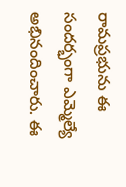రామప్రభును ఈ సందర్భంగా ఎమ్మెల్యే అభినందించారు. ఈ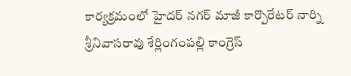కార్యక్రమంలో హైదర్ నగర్ మాజీ కార్పొరేటర్ నార్ని శ్రీనివాసరావు శేర్లింగంపల్లి కాంగ్రెస్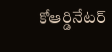కోఆర్డినేటర్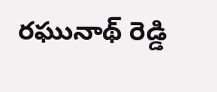రఘునాథ్ రెడ్డి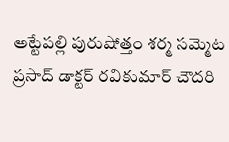అట్టేపల్లి పురుషోత్తం శర్మ సమ్మెట ప్రసాద్ డాక్టర్ రవికుమార్ చౌదరి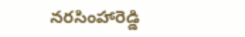నరసింహారెడ్డి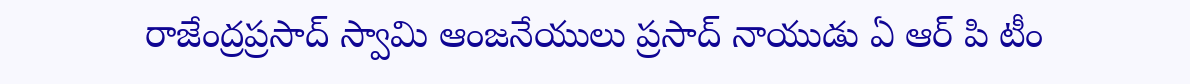రాజేంద్రప్రసాద్ స్వామి ఆంజనేయులు ప్రసాద్ నాయుడు ఏ ఆర్ పి టీం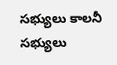సభ్యులు కాలనీ సభ్యులు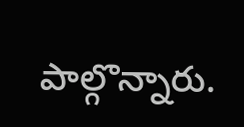పాల్గొన్నారు.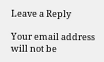Leave a Reply

Your email address will not be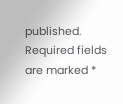published. Required fields are marked *